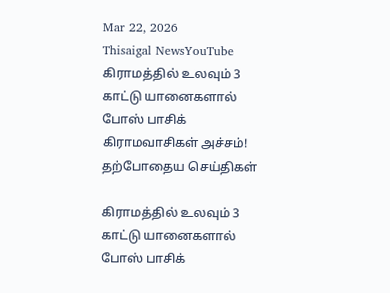Mar 22, 2026
Thisaigal NewsYouTube
கிராமத்தில் உலவும் 3 காட்டு யானைகளால் போஸ் பாசிக் கிராமவாசிகள் அச்சம்!
தற்போதைய செய்திகள்

கிராமத்தில் உலவும் 3 காட்டு யானைகளால் போஸ் பாசிக்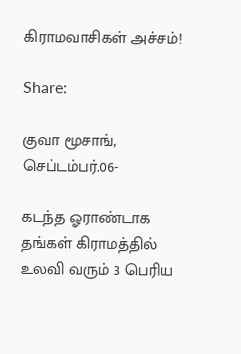கிராமவாசிகள் அச்சம்!

Share:

குவா மூசாங், செப்டம்பர்.06-

கடந்த ஓராண்டாக தங்கள் கிராமத்தில் உலவி வரும் 3 பெரிய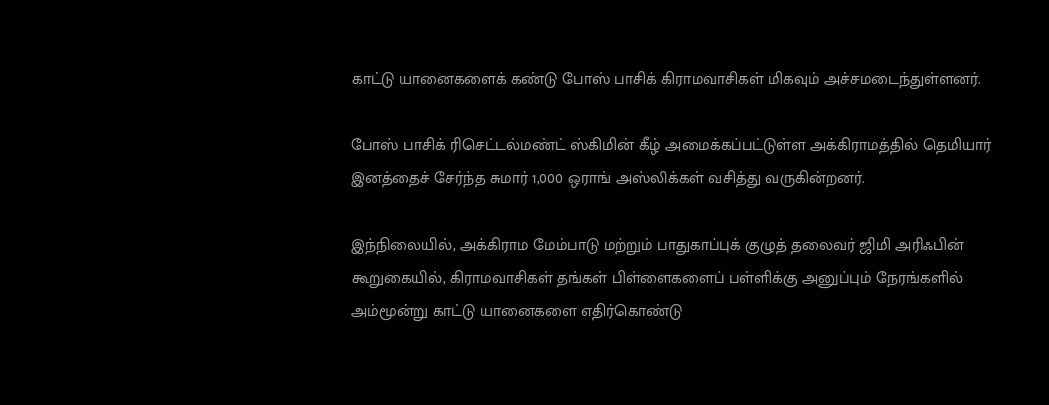காட்டு யானைகளைக் கண்டு போஸ் பாசிக் கிராமவாசிகள் மிகவும் அச்சமடைந்துள்ளனர்.

போஸ் பாசிக் ரிசெட்டல்மண்ட் ஸ்கிமின் கீழ் அமைக்கப்பட்டுள்ள அக்கிராமத்தில் தெமியார் இனத்தைச் சேர்ந்த சுமார் 1,000 ஒராங் அஸ்லிக்கள் வசித்து வருகின்றனர்.

இந்நிலையில், அக்கிராம மேம்பாடு மற்றும் பாதுகாப்புக் குழுத் தலைவர் ஜிமி அரிஃபின் கூறுகையில், கிராமவாசிகள் தங்கள் பிள்ளைகளைப் பள்ளிக்கு அனுப்பும் நேரங்களில் அம்மூன்று காட்டு யானைகளை எதிர்கொண்டு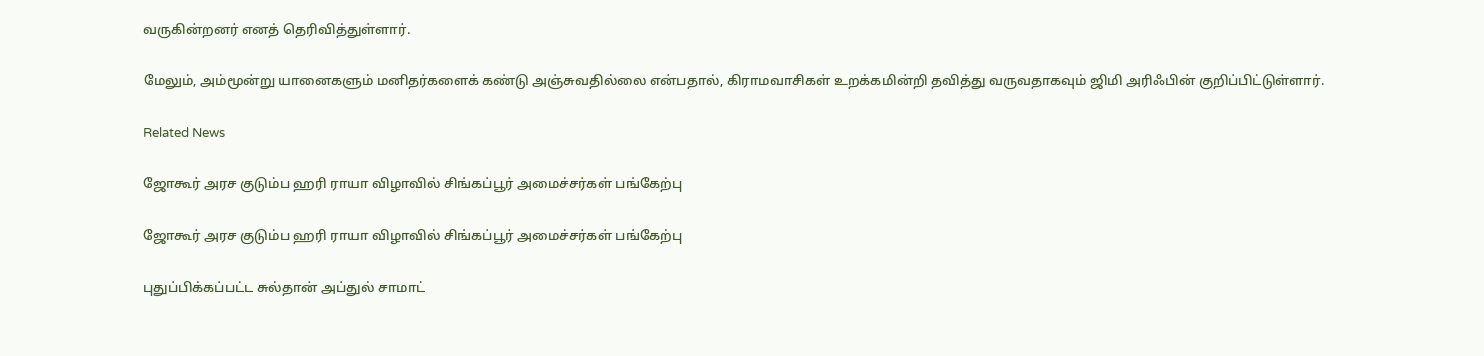வருகின்றனர் எனத் தெரிவித்துள்ளார்.

மேலும், அம்மூன்று யானைகளும் மனிதர்களைக் கண்டு அஞ்சுவதில்லை என்பதால், கிராமவாசிகள் உறக்கமின்றி தவித்து வருவதாகவும் ஜிமி அரிஃபின் குறிப்பிட்டுள்ளார்.

Related News

ஜோகூர் அரச குடும்ப ஹரி ராயா விழாவில் சிங்கப்பூர் அமைச்சர்கள் பங்கேற்பு

ஜோகூர் அரச குடும்ப ஹரி ராயா விழாவில் சிங்கப்பூர் அமைச்சர்கள் பங்கேற்பு

புதுப்பிக்கப்பட்ட சுல்தான் அப்துல் சாமாட்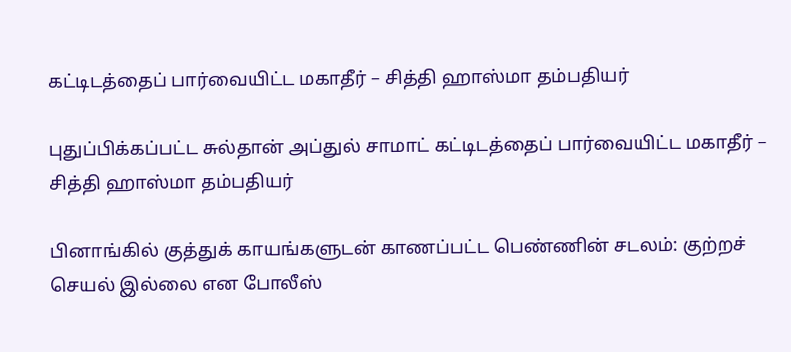கட்டிடத்தைப் பார்வையிட்ட மகாதீர் – சித்தி ஹாஸ்மா தம்பதியர்

புதுப்பிக்கப்பட்ட சுல்தான் அப்துல் சாமாட் கட்டிடத்தைப் பார்வையிட்ட மகாதீர் – சித்தி ஹாஸ்மா தம்பதியர்

பினாங்கில் குத்துக் காயங்களுடன் காணப்பட்ட பெண்ணின் சடலம்: குற்றச் செயல் இல்லை என போலீஸ்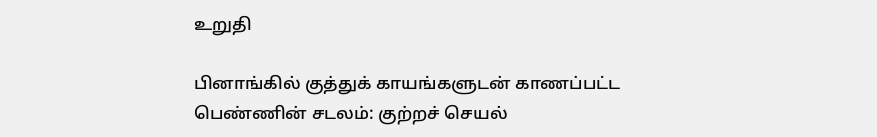உறுதி

பினாங்கில் குத்துக் காயங்களுடன் காணப்பட்ட பெண்ணின் சடலம்: குற்றச் செயல்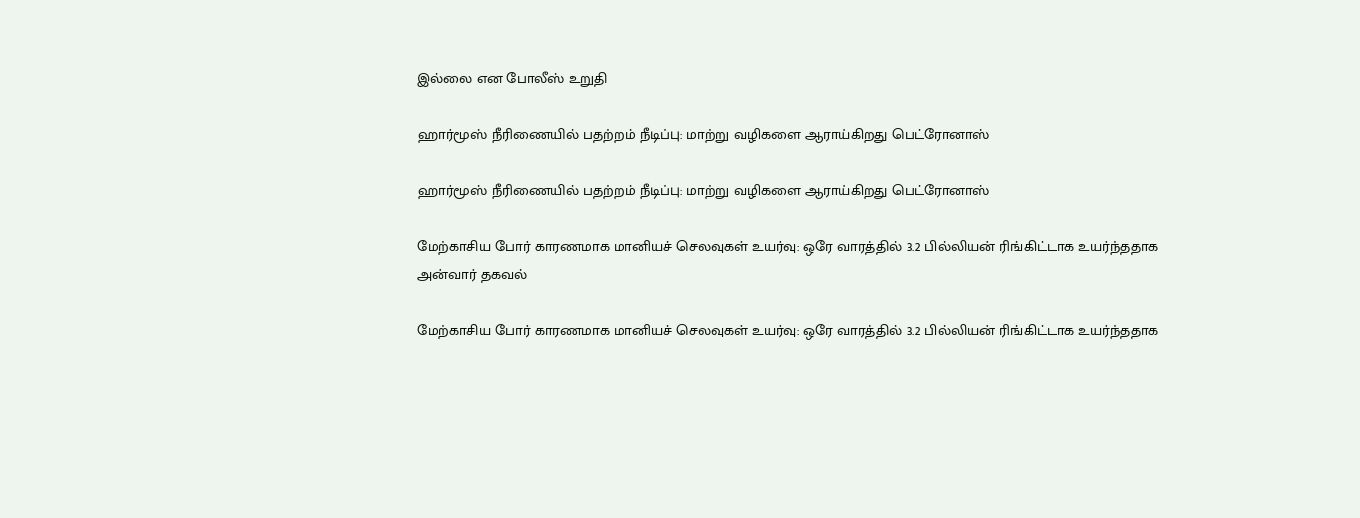இல்லை என போலீஸ் உறுதி

ஹார்மூஸ் நீரிணையில் பதற்றம் நீடிப்பு: மாற்று வழிகளை ஆராய்கிறது பெட்ரோனாஸ்

ஹார்மூஸ் நீரிணையில் பதற்றம் நீடிப்பு: மாற்று வழிகளை ஆராய்கிறது பெட்ரோனாஸ்

மேற்காசிய போர் காரணமாக மானியச் செலவுகள் உயர்வு: ஒரே வாரத்தில் 3.2 பில்லியன் ரிங்கிட்டாக உயர்ந்ததாக அன்வார் தகவல்

மேற்காசிய போர் காரணமாக மானியச் செலவுகள் உயர்வு: ஒரே வாரத்தில் 3.2 பில்லியன் ரிங்கிட்டாக உயர்ந்ததாக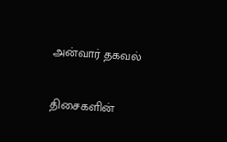அன்வார் தகவல்

திசைகளின்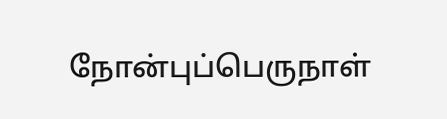நோன்புப்பெருநாள்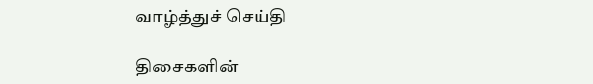வாழ்த்துச் செய்தி

திசைகளின்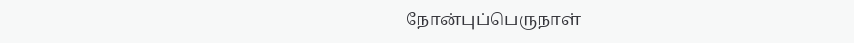நோன்புப்பெருநாள்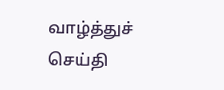வாழ்த்துச் செய்தி